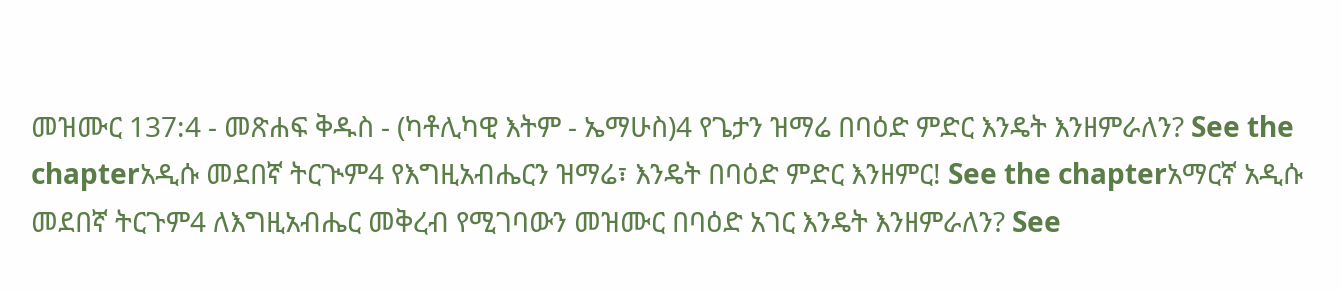መዝሙር 137:4 - መጽሐፍ ቅዱስ - (ካቶሊካዊ እትም - ኤማሁስ)4 የጌታን ዝማሬ በባዕድ ምድር እንዴት እንዘምራለን? See the chapterአዲሱ መደበኛ ትርጒም4 የእግዚአብሔርን ዝማሬ፣ እንዴት በባዕድ ምድር እንዘምር! See the chapterአማርኛ አዲሱ መደበኛ ትርጉም4 ለእግዚአብሔር መቅረብ የሚገባውን መዝሙር በባዕድ አገር እንዴት እንዘምራለን? See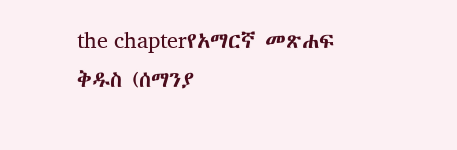the chapterየአማርኛ መጽሐፍ ቅዱስ (ሰማንያ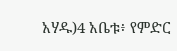አሃዱ)4 አቤቱ፥ የምድር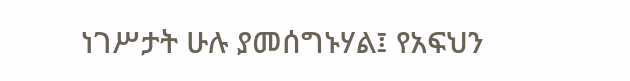ነገሥታት ሁሉ ያመሰግኑሃል፤ የአፍህን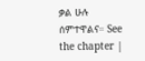ቃል ሁሉ ሰምተዋልና። See the chapter |